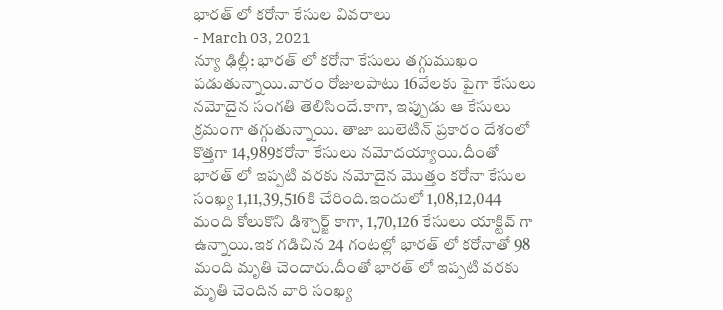భారత్ లో కరోనా కేసుల వివరాలు
- March 03, 2021
న్యూ ఢిల్లీ: భారత్ లో కరోనా కేసులు తగ్గుముఖం పడుతున్నాయి.వారం రోజులపాటు 16వేలకు పైగా కేసులు నమోదైన సంగతి తెలిసిందే.కాగా, ఇప్పుడు ఆ కేసులు క్రమంగా తగ్గుతున్నాయి. తాజా బులెటిన్ ప్రకారం దేశంలో కొత్తగా 14,989కరోనా కేసులు నమోదయ్యాయి.దీంతో భారత్ లో ఇప్పటి వరకు నమోదైన మొత్తం కరోనా కేసుల సంఖ్య 1,11,39,516కి చేరింది.ఇందులో 1,08,12,044 మంది కోలుకొని డిశ్చార్జ్ కాగా, 1,70,126 కేసులు యాక్టివ్ గా ఉన్నాయి.ఇక గడిచిన 24 గంటల్లో భారత్ లో కరోనాతో 98 మంది మృతి చెందారు.దీంతో భారత్ లో ఇప్పటి వరకు మృతి చెందిన వారి సంఖ్య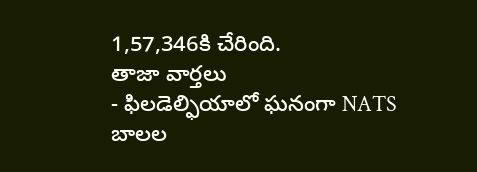1,57,346కి చేరింది.
తాజా వార్తలు
- ఫిలడెల్ఫియాలో ఘనంగా NATS బాలల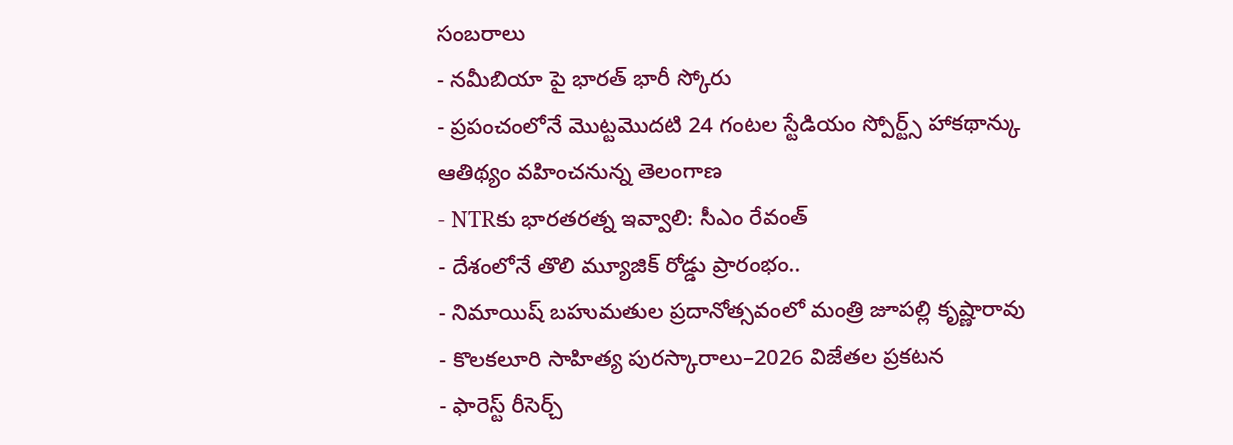సంబరాలు
- నమీబియా పై భారత్ భారీ స్కోరు
- ప్రపంచంలోనే మొట్టమొదటి 24 గంటల స్టేడియం స్పోర్ట్స్ హాకథాన్కు ఆతిథ్యం వహించనున్న తెలంగాణ
- NTRకు భారతరత్న ఇవ్వాలి: సీఎం రేవంత్
- దేశంలోనే తొలి మ్యూజిక్ రోడ్డు ప్రారంభం..
- నిమాయిష్ బహుమతుల ప్రదానోత్సవంలో మంత్రి జూపల్లి కృష్ణారావు
- కొలకలూరి సాహిత్య పురస్కారాలు–2026 విజేతల ప్రకటన
- ఫారెస్ట్ రీసెర్చ్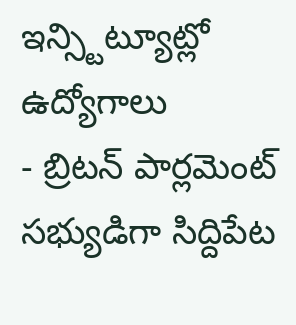ఇన్స్టిట్యూట్లో ఉద్యోగాలు
- బ్రిటన్ పార్లమెంట్ సభ్యుడిగా సిద్దిపేట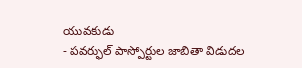యువకుడు
- పవర్ఫుల్ పాస్పోర్టుల జాబితా విడుదల